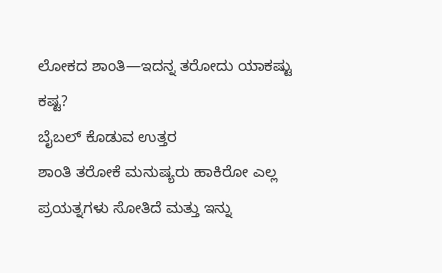ಲೋಕದ ಶಾಂತಿ—ಇದನ್ನ ತರೋದು ಯಾಕಷ್ಟು ಕಷ್ಟ?
ಬೈಬಲ್ ಕೊಡುವ ಉತ್ತರ
ಶಾಂತಿ ತರೋಕೆ ಮನುಷ್ಯರು ಹಾಕಿರೋ ಎಲ್ಲ ಪ್ರಯತ್ನಗಳು ಸೋತಿದೆ ಮತ್ತು ಇನ್ನು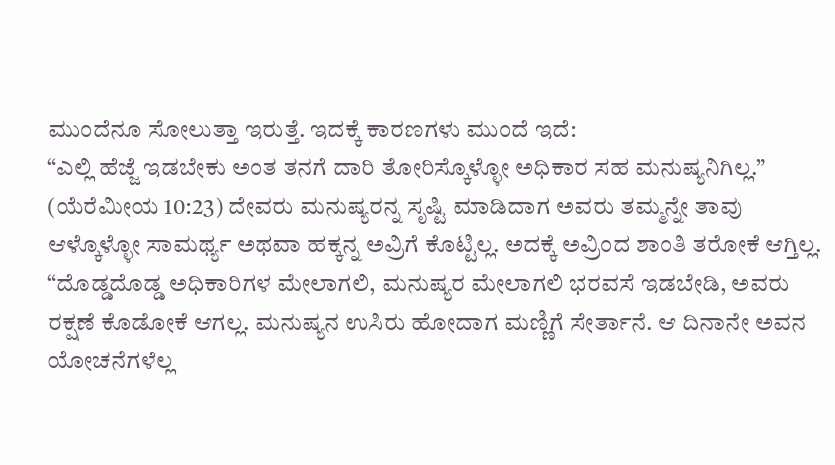ಮುಂದೆನೂ ಸೋಲುತ್ತಾ ಇರುತ್ತೆ. ಇದಕ್ಕೆ ಕಾರಣಗಳು ಮುಂದೆ ಇದೆ:
“ಎಲ್ಲಿ ಹೆಜ್ಜೆ ಇಡಬೇಕು ಅಂತ ತನಗೆ ದಾರಿ ತೋರಿಸ್ಕೊಳ್ಳೋ ಅಧಿಕಾರ ಸಹ ಮನುಷ್ಯನಿಗಿಲ್ಲ.” (ಯೆರೆಮೀಯ 10:23) ದೇವರು ಮನುಷ್ಯರನ್ನ ಸೃಷ್ಟಿ ಮಾಡಿದಾಗ ಅವರು ತಮ್ಮನ್ನೇ ತಾವು ಆಳ್ಕೊಳ್ಳೋ ಸಾಮರ್ಥ್ಯ ಅಥವಾ ಹಕ್ಕನ್ನ ಅವ್ರಿಗೆ ಕೊಟ್ಟಿಲ್ಲ. ಅದಕ್ಕೆ ಅವ್ರಿಂದ ಶಾಂತಿ ತರೋಕೆ ಆಗ್ತಿಲ್ಲ.
“ದೊಡ್ಡದೊಡ್ಡ ಅಧಿಕಾರಿಗಳ ಮೇಲಾಗಲಿ, ಮನುಷ್ಯರ ಮೇಲಾಗಲಿ ಭರವಸೆ ಇಡಬೇಡಿ, ಅವರು ರಕ್ಷಣೆ ಕೊಡೋಕೆ ಆಗಲ್ಲ. ಮನುಷ್ಯನ ಉಸಿರು ಹೋದಾಗ ಮಣ್ಣಿಗೆ ಸೇರ್ತಾನೆ. ಆ ದಿನಾನೇ ಅವನ ಯೋಚನೆಗಳೆಲ್ಲ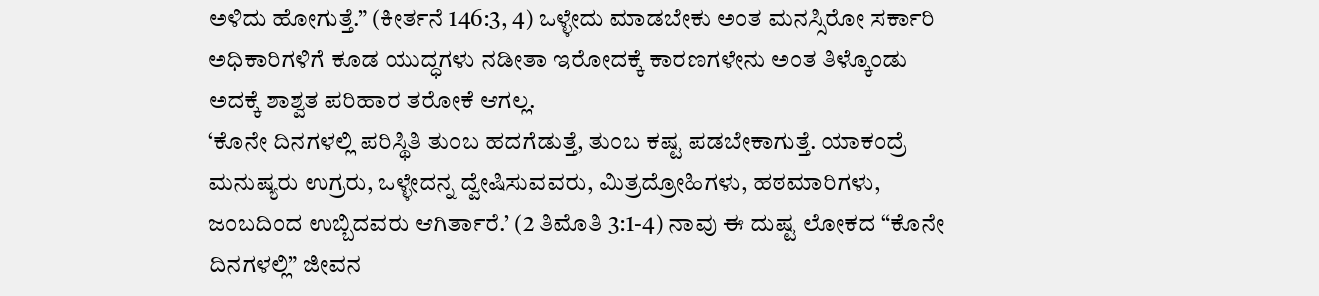ಅಳಿದು ಹೋಗುತ್ತೆ.” (ಕೀರ್ತನೆ 146:3, 4) ಒಳ್ಳೇದು ಮಾಡಬೇಕು ಅಂತ ಮನಸ್ಸಿರೋ ಸರ್ಕಾರಿ ಅಧಿಕಾರಿಗಳಿಗೆ ಕೂಡ ಯುದ್ಧಗಳು ನಡೀತಾ ಇರೋದಕ್ಕೆ ಕಾರಣಗಳೇನು ಅಂತ ತಿಳ್ಕೊಂಡು ಅದಕ್ಕೆ ಶಾಶ್ವತ ಪರಿಹಾರ ತರೋಕೆ ಆಗಲ್ಲ.
‘ಕೊನೇ ದಿನಗಳಲ್ಲಿ ಪರಿಸ್ಥಿತಿ ತುಂಬ ಹದಗೆಡುತ್ತೆ, ತುಂಬ ಕಷ್ಟ ಪಡಬೇಕಾಗುತ್ತೆ. ಯಾಕಂದ್ರೆ ಮನುಷ್ಯರು ಉಗ್ರರು, ಒಳ್ಳೇದನ್ನ ದ್ವೇಷಿಸುವವರು, ಮಿತ್ರದ್ರೋಹಿಗಳು, ಹಠಮಾರಿಗಳು, ಜಂಬದಿಂದ ಉಬ್ಬಿದವರು ಆಗಿರ್ತಾರೆ.’ (2 ತಿಮೊತಿ 3:1-4) ನಾವು ಈ ದುಷ್ಟ ಲೋಕದ “ಕೊನೇ ದಿನಗಳಲ್ಲಿ” ಜೀವನ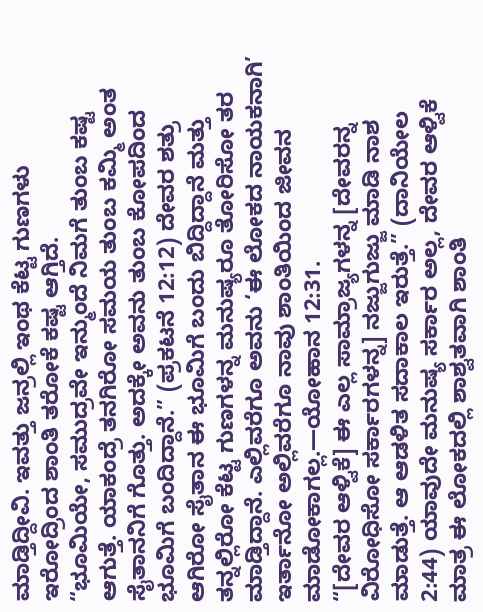ಮಾಡ್ತಿದ್ದೀವಿ. ಇವತ್ತು ಜನ್ರಲ್ಲಿ ಇಂಥ ಕೆಟ್ಟ ಗುಣಗಳು ಇರೋದ್ರಿಂದ ಶಾಂತಿ ತರೋಕೆ ಕಷ್ಟ ಆಗ್ತಿದೆ.
“ಭೂಮಿಯೇ, ಸಮುದ್ರವೇ ಇನ್ಮುಂದೆ ನಿಮಗೆ ತುಂಬ ಕಷ್ಟ ಆಗುತ್ತೆ. ಯಾಕಂದ್ರೆ ತನಗಿರೋ ಸಮಯ ತುಂಬ ಕಮ್ಮಿ ಅಂತ ಸೈತಾನನಿಗೆ ಗೊತ್ತು. ಅದಕ್ಕೇ ಅವನು ತುಂಬ ಕೋಪದಿಂದ ಭೂಮಿಗೆ ಬಂದಿದ್ದಾನೆ.” (ಪ್ರಕಟನೆ 12:12) ದೇವರ ಶತ್ರು ಆಗಿರೋ ಸೈತಾನ ಈ ಭೂಮಿಗೆ ಬಂದು ಬಿದ್ದಿದ್ದಾನೆ ಮತ್ತು ತನ್ನಲ್ಲಿರೋ ಕೆಟ್ಟ ಗುಣಗಳನ್ನ ಮನುಷ್ಯರೂ ತೋರಿಸೋ ತರ ಮಾಡ್ತಿದ್ದಾನೆ. ಎಲ್ಲಿವರೆಗೂ ಅವನು ‘ಈ ಲೋಕದ ನಾಯಕನಾಗಿ’ ಇರ್ತಾನೋ ಅಲ್ಲಿವರೆಗೂ ನಾವು ಶಾಂತಿಯಿಂದ ಜೀವನ ಮಾಡೋಕಾಗಲ್ಲ.—ಯೋಹಾನ 12:31.
“[ದೇವರ ಆಳ್ವಿಕೆ] ಈ ಎಲ್ಲ ಸಾಮ್ರಾಜ್ಯಗಳನ್ನ [ದೇವರನ್ನ ವಿರೋಧಿಸೋ ಸರ್ಕಾರಗಳನ್ನ] ನಜ್ಜುಗುಜ್ಜು ಮಾಡಿ ನಾಶ ಮಾಡುತ್ತೆ. ಆ ಆಡಳಿತ ಸದಾಕಾಲ ಇರುತ್ತೆ.” (ದಾನಿಯೇಲ 2:44) ಯಾವುದೇ ಮನುಷ್ಯ ಸರ್ಕಾರ ಅಲ್ಲ, ದೇವರ ಆಳ್ವಿಕೆ ಮಾತ್ರ ಈ ಲೋಕದಲ್ಲಿ ಶಾಶ್ವತವಾಗಿ ಶಾಂತಿ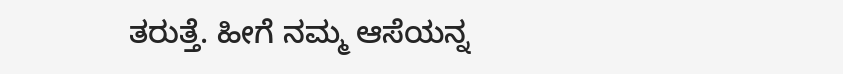ತರುತ್ತೆ. ಹೀಗೆ ನಮ್ಮ ಆಸೆಯನ್ನ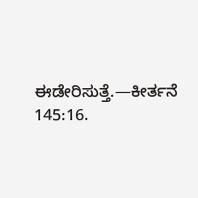ಈಡೇರಿಸುತ್ತೆ.—ಕೀರ್ತನೆ 145:16.